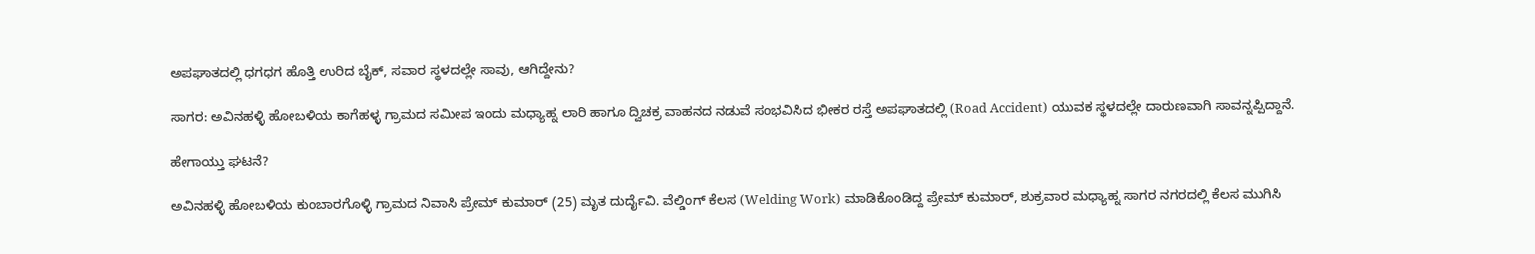ಅಪಘಾತದಲ್ಲಿ ಧಗಧಗ ಹೊತ್ತಿ ಉರಿದ ಬೈಕ್‌, ಸವಾರ ಸ್ಥಳದಲ್ಲೇ ಸಾವು, ಆಗಿದ್ದೇನು?

ಸಾಗರ: ಅವಿನಹಳ್ಳಿ ಹೋಬಳಿಯ ಕಾಗೆಹಳ್ಳ ಗ್ರಾಮದ ಸಮೀಪ ಇಂದು ಮಧ್ಯಾಹ್ನ ಲಾರಿ ಹಾಗೂ ದ್ವಿಚಕ್ರ ವಾಹನದ ನಡುವೆ ಸಂಭವಿಸಿದ ಭೀಕರ ರಸ್ತೆ ಅಪಘಾತದಲ್ಲಿ (Road Accident) ಯುವಕ ಸ್ಥಳದಲ್ಲೇ ದಾರುಣವಾಗಿ ಸಾವನ್ನಪ್ಪಿದ್ದಾನೆ.

ಹೇಗಾಯ್ತು ಘಟನೆ?

ಅವಿನಹಳ್ಳಿ ಹೋಬಳಿಯ ಕುಂಬಾರಗೊಳ್ಳಿ ಗ್ರಾಮದ ನಿವಾಸಿ ಪ್ರೇಮ್ ಕುಮಾರ್ (25) ಮೃತ ದುರ್ದೈವಿ. ವೆಲ್ಡಿಂಗ್ ಕೆಲಸ (Welding Work) ಮಾಡಿಕೊಂಡಿದ್ದ ಪ್ರೇಮ್‌ ಕುಮಾರ್‌, ಶುಕ್ರವಾರ ಮಧ್ಯಾಹ್ನ ಸಾಗರ ನಗರದಲ್ಲಿ ಕೆಲಸ ಮುಗಿಸಿ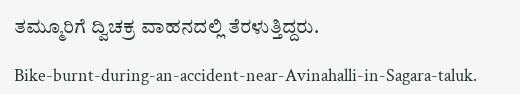ತಮ್ಮೂರಿಗೆ ದ್ವಿಚಕ್ರ ವಾಹನದಲ್ಲಿ ತೆರಳುತ್ತಿದ್ದರು.

Bike-burnt-during-an-accident-near-Avinahalli-in-Sagara-taluk.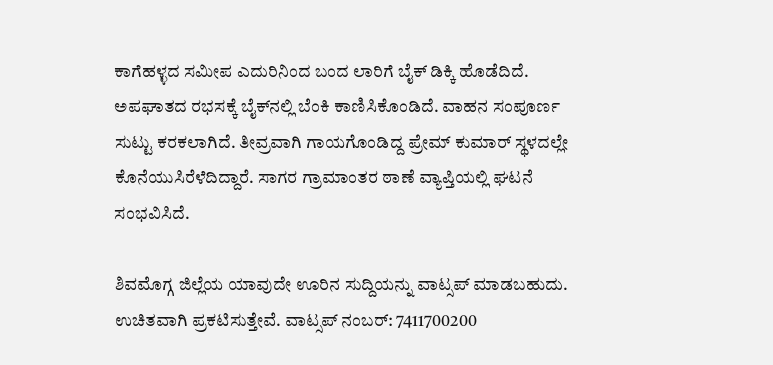ಕಾಗೆಹಳ್ಳದ ಸಮೀಪ ಎದುರಿನಿಂದ ಬಂದ ಲಾರಿಗೆ ಬೈಕ್ ಡಿಕ್ಕಿ ಹೊಡೆದಿದೆ. ಅಪಘಾತದ ರಭಸಕ್ಕೆ ಬೈಕ್‌ನಲ್ಲಿ ಬೆಂಕಿ ಕಾಣಿಸಿಕೊಂಡಿದೆ. ವಾಹನ ಸಂಪೂರ್ಣ ಸುಟ್ಟು ಕರಕಲಾಗಿದೆ. ತೀವ್ರವಾಗಿ ಗಾಯಗೊಂಡಿದ್ದ ಪ್ರೇಮ್ ಕುಮಾರ್ ಸ್ಥಳದಲ್ಲೇ ಕೊನೆಯುಸಿರೆಳೆದಿದ್ದಾರೆ. ಸಾಗರ ಗ್ರಾಮಾಂತರ ಠಾಣೆ ವ್ಯಾಪ್ತಿಯಲ್ಲಿ ಘಟನೆ ಸಂಭವಿಸಿದೆ.

ಶಿವಮೊಗ್ಗ ಜಿಲ್ಲೆಯ ಯಾವುದೇ ಊರಿನ ಸುದ್ದಿಯನ್ನು ವಾಟ್ಸಪ್‌ ಮಾಡಬಹುದು. ಉಚಿತವಾಗಿ ಪ್ರಕಟಿಸುತ್ತೇವೆ. ವಾಟ್ಸಪ್‌ ನಂಬರ್: 7411700200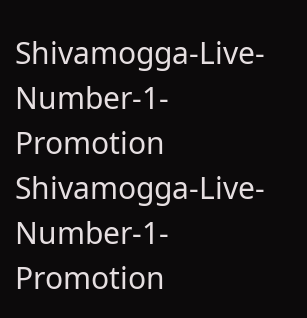Shivamogga-Live-Number-1-Promotion
Shivamogga-Live-Number-1-Promotion